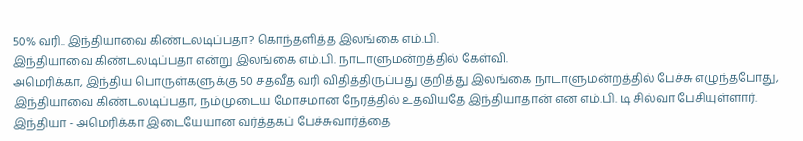50% வரி.. இந்தியாவை கிண்டலடிப்பதா? கொந்தளித்த இலங்கை எம்.பி.
இந்தியாவை கிண்டலடிப்பதா என்று இலங்கை எம்.பி. நாடாளுமன்றத்தில் கேள்வி.
அமெரிக்கா, இந்திய பொருள்களுக்கு 50 சதவீத வரி விதித்திருப்பது குறித்து இலங்கை நாடாளுமன்றத்தில் பேச்சு எழுந்தபோது, இந்தியாவை கிண்டலடிப்பதா, நம்முடைய மோசமான நேரத்தில் உதவியதே இந்தியாதான் என எம்.பி. டி சில்வா பேசியுள்ளார்.
இந்தியா - அமெரிக்கா இடையேயான வர்த்தகப் பேச்சுவார்த்தை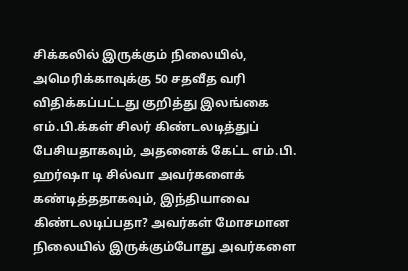சிக்கலில் இருக்கும் நிலையில், அமெரிக்காவுக்கு 50 சதவீத வரி விதிக்கப்பட்டது குறித்து இலங்கை எம்.பி.க்கள் சிலர் கிண்டலடித்துப் பேசியதாகவும், அதனைக் கேட்ட எம்.பி. ஹர்ஷா டி சில்வா அவர்களைக் கண்டித்ததாகவும், இந்தியாவை கிண்டலடிப்பதா? அவர்கள் மோசமான நிலையில் இருக்கும்போது அவர்களை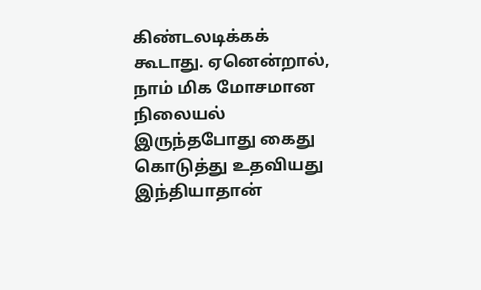கிண்டலடிக்கக் கூடாது. ஏனென்றால், நாம் மிக மோசமான நிலையல் இருந்தபோது கைது கொடுத்து உதவியது இந்தியாதான்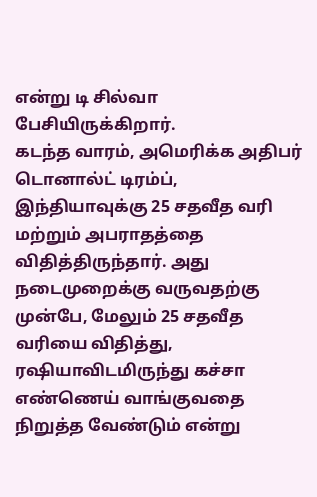என்று டி சில்வா பேசியிருக்கிறார்.
கடந்த வாரம், அமெரிக்க அதிபர் டொனால்ட் டிரம்ப், இந்தியாவுக்கு 25 சதவீத வரி மற்றும் அபராதத்தை விதித்திருந்தார். அது நடைமுறைக்கு வருவதற்கு முன்பே, மேலும் 25 சதவீத வரியை விதித்து, ரஷியாவிடமிருந்து கச்சா எண்ணெய் வாங்குவதை நிறுத்த வேண்டும் என்று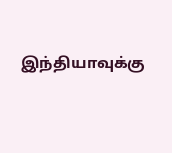இந்தியாவுக்கு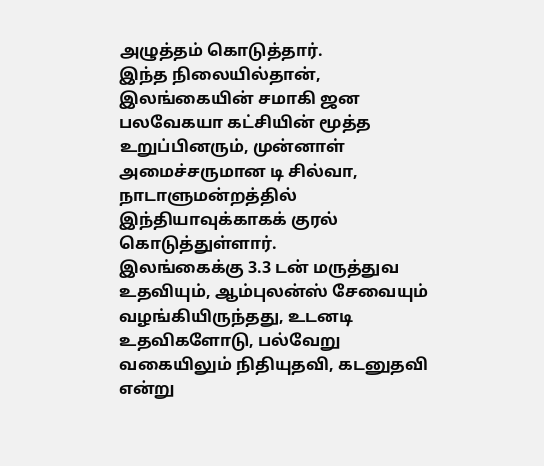அழுத்தம் கொடுத்தார்.
இந்த நிலையில்தான், இலங்கையின் சமாகி ஜன பலவேகயா கட்சியின் மூத்த உறுப்பினரும், முன்னாள் அமைச்சருமான டி சில்வா, நாடாளுமன்றத்தில் இந்தியாவுக்காகக் குரல் கொடுத்துள்ளார்.
இலங்கைக்கு 3.3 டன் மருத்துவ உதவியும், ஆம்புலன்ஸ் சேவையும் வழங்கியிருந்தது, உடனடி உதவிகளோடு, பல்வேறு வகையிலும் நிதியுதவி, கடனுதவி என்று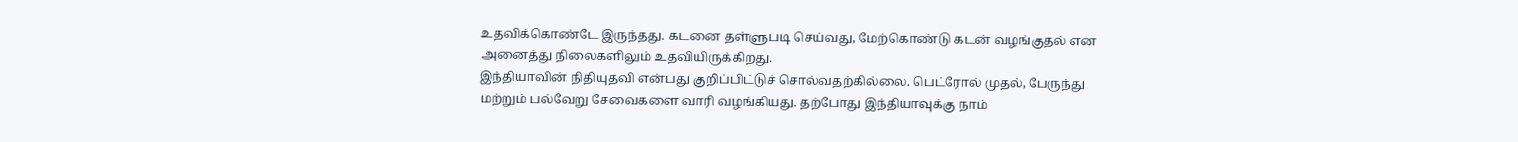உதவிக்கொண்டே இருந்தது. கடனை தள்ளுபடி செய்வது, மேற்கொண்டு கடன் வழங்குதல் என அனைத்து நிலைகளிலும் உதவியிருக்கிறது.
இந்தியாவின் நிதியுதவி என்பது குறிப்பிட்டுச் சொல்வதற்கில்லை. பெட்ரோல் முதல், பேருந்து மற்றும் பல்வேறு சேவைகளை வாரி வழங்கியது. தற்போது இந்தியாவுக்கு நாம்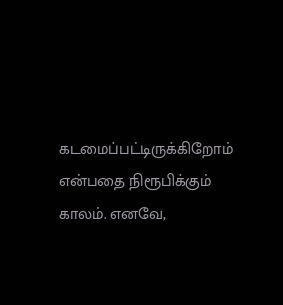கடமைப்பட்டிருக்கிறோம் என்பதை நிரூபிக்கும் காலம். எனவே,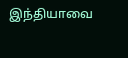இந்தியாவை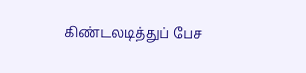கிண்டலடித்துப் பேச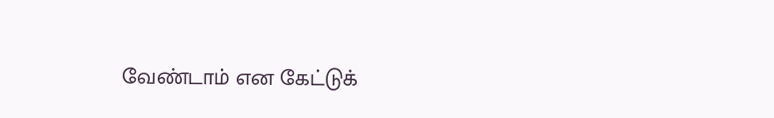வேண்டாம் என கேட்டுக்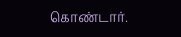கொண்டார்.